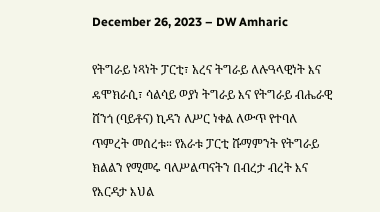December 26, 2023 – DW Amharic

የትግራይ ነጻነት ፓርቲ፣ አረና ትግራይ ለሉዓላዊነት እና ዴሞክራሲ፣ ሳልሳይ ወያነ ትግራይ እና የትግራይ ብሔራዊ ሸንጎ (ባይቶና) ኪዳን ለሥር ነቀል ለውጥ የተባለ ጥምረት መሰረቱ። የአራቱ ፓርቲ ሹማምንት የትግራይ ክልልን የሚመሩ ባለሥልጣናትን በብረታ ብረት እና የእርዳታ እህል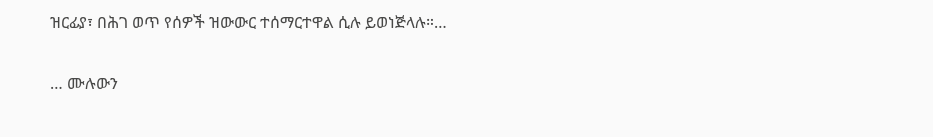ዝርፊያ፣ በሕገ ወጥ የሰዎች ዝውውር ተሰማርተዋል ሲሉ ይወነጅላሉ።…

… ሙሉውን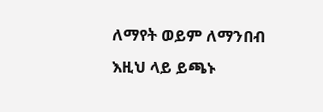ለማየት ወይም ለማንበብ እዚህ ላይ ይጫኑ